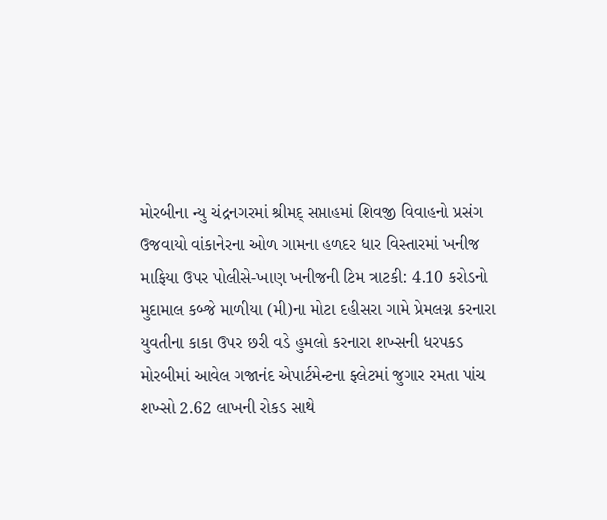મોરબીના ન્યુ ચંદ્રનગરમાં શ્રીમદ્ સપ્તાહમાં શિવજી વિવાહનો પ્રસંગ ઉજવાયો વાંકાનેરના ઓળ ગામના હળદર ધાર વિસ્તારમાં ખનીજ માફિયા ઉપર પોલીસે-ખાણ ખનીજની ટિમ ત્રાટકી: 4.10 કરોડનો મુદામાલ કબ્જે માળીયા (મી)ના મોટા દહીસરા ગામે પ્રેમલગ્ન કરનારા યુવતીના કાકા ઉપર છરી વડે હુમલો કરનારા શખ્સની ધરપકડ  મોરબીમાં આવેલ ગજાનંદ એપાર્ટમેન્ટના ફ્લેટમાં જુગાર રમતા પાંચ શખ્સો 2.62 લાખની રોકડ સાથે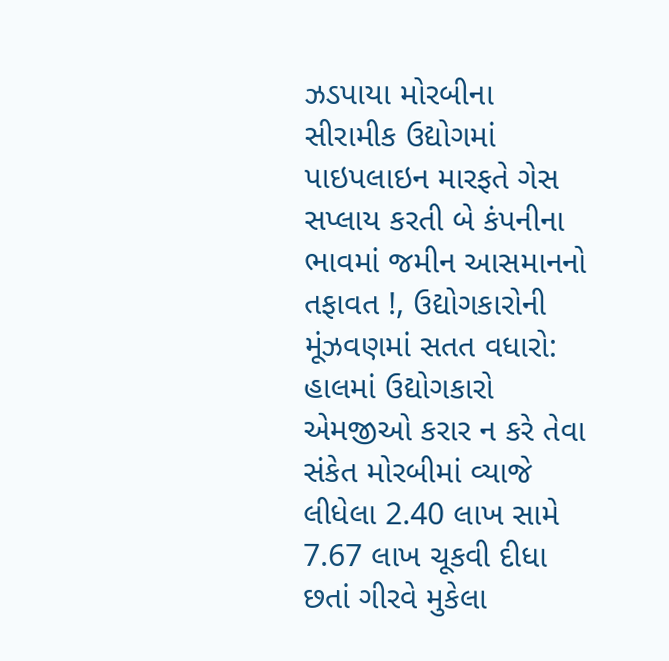ઝડપાયા મોરબીના સીરામીક ઉદ્યોગમાં પાઇપલાઇન મારફતે ગેસ સપ્લાય કરતી બે કંપનીના ભાવમાં જમીન આસમાનનો તફાવત !, ઉદ્યોગકારોની મૂંઝવણમાં સતત વધારો: હાલમાં ઉદ્યોગકારો એમજીઓ કરાર ન કરે તેવા સંકેત મોરબીમાં વ્યાજે લીધેલા 2.40 લાખ સામે 7.67 લાખ ચૂકવી દીધા છતાં ગીરવે મુકેલા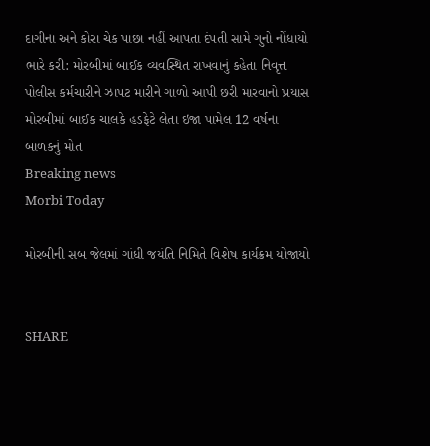દાગીના અને કોરા ચેક પાછા નહીં આપતા દંપતી સામે ગુનો નોંધાયો ભારે કરી: મોરબીમાં બાઈક વ્યવસ્થિત રાખવાનું કહેતા નિવૃત્ત પોલીસ કર્મચારીને ઝાપટ મારીને ગાળો આપી છરી મારવાનો પ્રયાસ મોરબીમાં બાઈક ચાલકે હડફેટે લેતા ઇજા પામેલ 12 વર્ષના બાળકનું મોત
Breaking news
Morbi Today

મોરબીની સબ જેલમાં ગાંધી જયંતિ નિમિતે વિશેષ કાર્યક્રમ યોજાયો


SHARE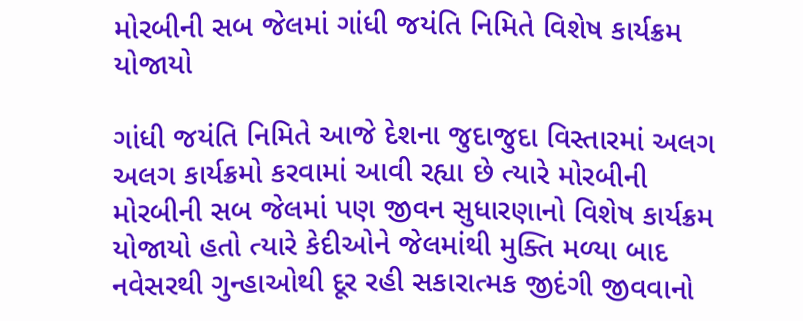મોરબીની સબ જેલમાં ગાંધી જયંતિ નિમિતે વિશેષ કાર્યક્રમ યોજાયો

ગાંધી જયંતિ નિમિતે આજે દેશના જુદાજુદા વિસ્તારમાં અલગ અલગ કાર્યક્રમો કરવામાં આવી રહ્યા છે ત્યારે મોરબીની મોરબીની સબ જેલમાં પણ જીવન સુધારણાનો વિશેષ કાર્યક્રમ યોજાયો હતો ત્યારે કેદીઓને જેલમાંથી મુક્તિ મળ્યા બાદ નવેસરથી ગુન્હાઓથી દૂર રહી સકારાત્મક જીદંગી જીવવાનો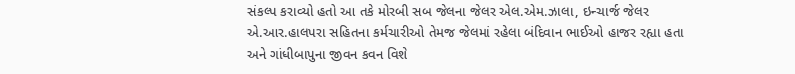સંકલ્પ કરાવ્યો હતો આ તકે મોરબી સબ જેલના જેલર એલ.એમ.ઝાલા, ઇન્ચાર્જ જેલર એ.આર.હાલપરા સહિતના કર્મચારીઓ તેમજ જેલમાં રહેલા બંદિવાન ભાઈઓ હાજર રહ્યા હતા અને ગાંધીબાપુના જીવન કવન વિશે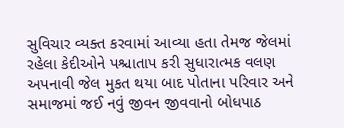સુવિચાર વ્યક્ત કરવામાં આવ્યા હતા તેમજ જેલમાં રહેલા કેદીઓને પશ્ચાતાપ કરી સુધારાત્મક વલણ અપનાવી જેલ મુકત થયા બાદ પોતાના પરિવાર અને સમાજમાં જઈ નવું જીવન જીવવાનો બોધપાઠ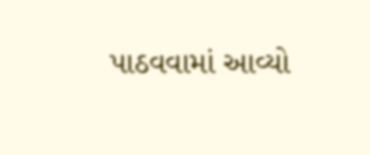પાઠવવામાં આવ્યો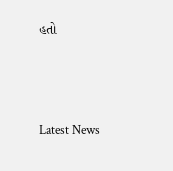હતો






Latest News